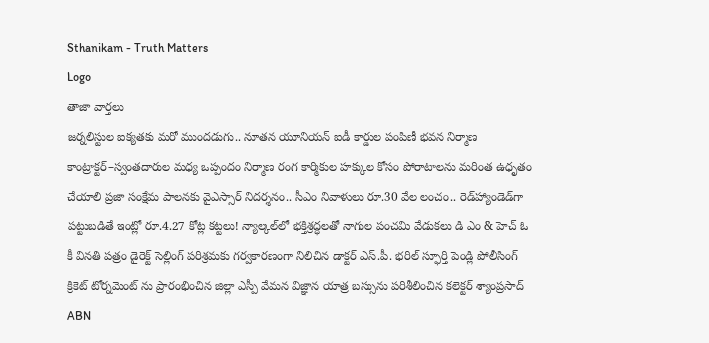Sthanikam - Truth Matters
Logo
తాజా వార్తలు
జర్నలిస్టుల ఐక్యతకు మరో ముందడుగు.. నూతన యూనియన్ ఐడీ కార్డుల పంపిణీ భవన నిర్మాణ కాంట్రాక్టర్‌–స్వంతదారుల మధ్య ఒప్పందం నిర్మాణ రంగ కార్మికుల హక్కుల కోసం పోరాటాలను మరింత ఉధృతం చేయాలి ప్రజా సంక్షేమ పాలనకు వైఎస్సార్‌ నిదర్శనం.. సీఎం నివాళులు రూ.30 వేల లంచం.. రెడ్‌హ్యాండెడ్‌గా పట్టుబడితే ఇంట్లో రూ.4.27 కోట్ల కట్టలు! న్యాల్కల్‌లో భక్తిశ్రద్ధలతో నాగుల పంచమి వేడుకలు డి ఎం & హెచ్ ఓ కీ వినతి పత్రం డైరెక్ట్ సెల్లింగ్ పరిశ్రమకు గర్వకారణంగా నిలిచిన డాక్టర్ ఎస్.పీ. భరిల్ స్ఫూర్తి పెండ్లి పోలీసింగ్ క్రికెట్ టోర్నమెంట్ ను ప్రారంభించిన జిల్లా ఎస్పీ వేమన విజ్ఞాన యాత్ర బస్సును పరిశీలించిన కలెక్టర్ శ్యాంప్రసాద్ ABN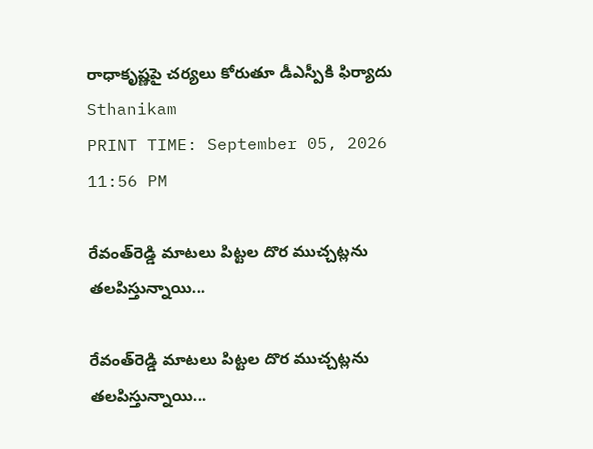రాధాకృష్ణపై చర్యలు కోరుతూ డీఎస్పీకి ఫిర్యాదు
Sthanikam
PRINT TIME: September 05, 2026 11:56 PM

రేవంత్‌రెడ్డి మాటలు పిట్టల దొర ముచ్చట్లను తలపిస్తున్నాయి...

రేవంత్‌రెడ్డి మాటలు పిట్టల దొర ముచ్చట్లను తలపిస్తున్నాయి...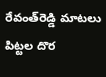రేవంత్‌రెడ్డి మాటలు పిట్టల దొర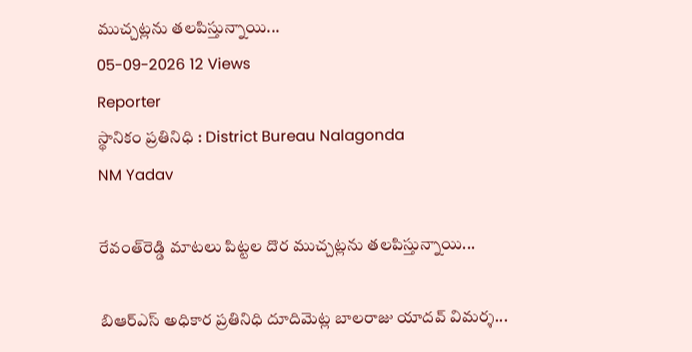ముచ్చట్లను తలపిస్తున్నాయి...
05-09-2026 12 Views
Reporter
స్థానికం ప్రతినిధి : District Bureau Nalagonda
NM Yadav

రేవంత్‌రెడ్డి మాటలు పిట్టల దొర ముచ్చట్లను తలపిస్తున్నాయి...

బిఆర్ఎస్ అధికార ప్రతినిధి దూదిమెట్ల బాలరాజు యాదవ్ విమర్శ...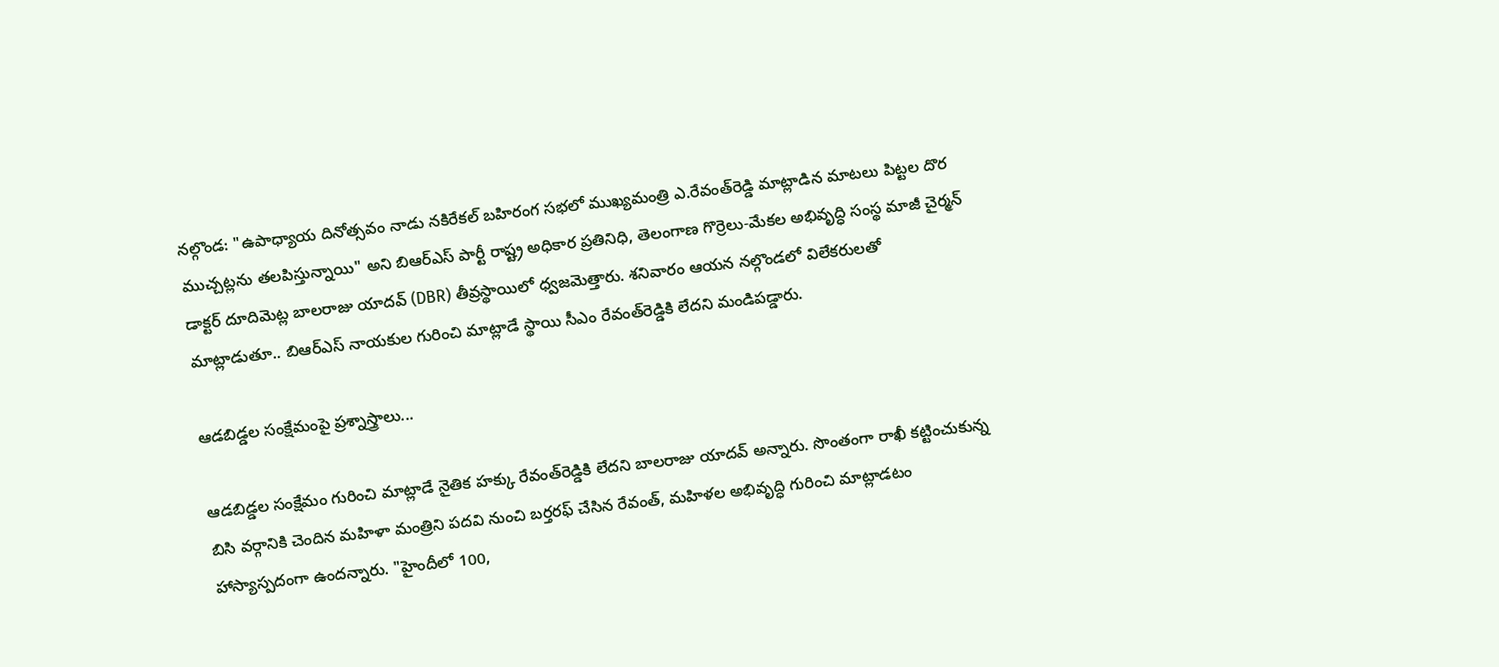నల్గొండ: "ఉపాధ్యాయ దినోత్సవం నాడు నకిరేకల్ బహిరంగ సభలో ముఖ్యమంత్రి ఎ.రేవంత్‌రెడ్డి మాట్లాడిన మాటలు పిట్టల దొర ముచ్చట్లను తలపిస్తున్నాయి" అని బిఆర్ఎస్ పార్టీ రాష్ట్ర అధికార ప్రతినిధి, తెలంగాణ గొర్రెలు-మేకల అభివృద్ధి సంస్థ మాజీ చైర్మన్ డాక్టర్ దూదిమెట్ల బాలరాజు యాదవ్ (DBR) తీవ్రస్థాయిలో ధ్వజమెత్తారు. శనివారం ఆయన నల్గొండలో విలేకరులతో మాట్లాడుతూ.. బిఆర్ఎస్ నాయకుల గురించి మాట్లాడే స్థాయి సీఎం రేవంత్‌రెడ్డికి లేదని మండిపడ్డారు.

ఆడబిడ్డల సంక్షేమంపై ప్రశ్నాస్త్రాలు...

ఆడబిడ్డల సంక్షేమం గురించి మాట్లాడే నైతిక హక్కు రేవంత్‌రెడ్డికి లేదని బాలరాజు యాదవ్ అన్నారు. సొంతంగా రాఖీ కట్టించుకున్న బిసి వర్గానికి చెందిన మహిళా మంత్రిని పదవి నుంచి బర్తరఫ్ చేసిన రేవంత్, మహిళల అభివృద్ధి గురించి మాట్లాడటం హాస్యాస్పదంగా ఉందన్నారు. "హైందీలో 100,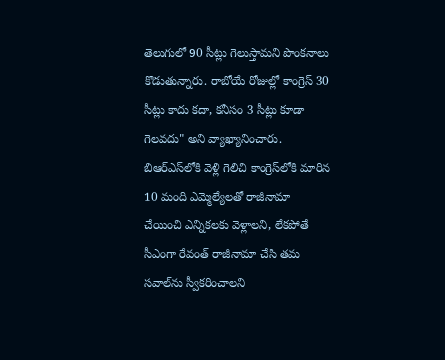తెలుగులో 90 సీట్లు గెలుస్తామని పొంకనాలు కొడుతున్నారు. రాబోయే రోజుల్లో కాంగ్రెస్ 30 సీట్లు కాదు కదా, కనీసం 3 సీట్లు కూడా గెలవదు" అని వ్యాఖ్యానించారు. బిఆర్ఎస్‌లోకి వెళ్లి గెలిచి కాంగ్రెస్‌లోకి మారిన 10 మంది ఎమ్మెల్యేలతో రాజీనామా చేయించి ఎన్నికలకు వెళ్లాలని, లేకపోతే సీఎంగా రేవంత్ రాజీనామా చేసి తమ సవాల్‌ను స్వీకరించాలని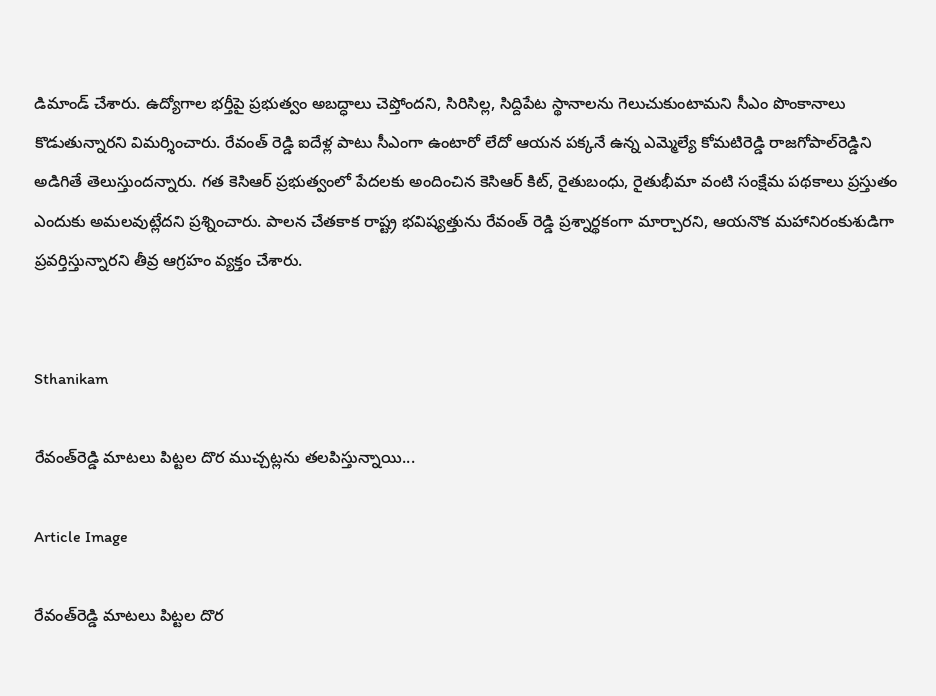డిమాండ్ చేశారు. ఉద్యోగాల భర్తీపై ప్రభుత్వం అబద్ధాలు చెప్తోందని, సిరిసిల్ల, సిద్దిపేట స్థానాలను గెలుచుకుంటామని సీఎం పొంకానాలు కొడుతున్నారని విమర్శించారు. రేవంత్ రెడ్డి ఐదేళ్ల పాటు సీఎంగా ఉంటారో లేదో ఆయన పక్కనే ఉన్న ఎమ్మెల్యే కోమటిరెడ్డి రాజగోపాల్‌రెడ్డిని అడిగితే తెలుస్తుందన్నారు. గత కెసిఆర్ ప్రభుత్వంలో పేదలకు అందించిన కెసిఆర్ కిట్, రైతుబంధు, రైతుభీమా వంటి సంక్షేమ పథకాలు ప్రస్తుతం ఎందుకు అమలవుట్లేదని ప్రశ్నించారు. పాలన చేతకాక రాష్ట్ర భవిష్యత్తును రేవంత్ రెడ్డి ప్రశ్నార్థకంగా మార్చారని, ఆయనొక మహానిరంకుశుడిగా ప్రవర్తిస్తున్నారని తీవ్ర ఆగ్రహం వ్యక్తం చేశారు.


Sthanikam

రేవంత్‌రెడ్డి మాటలు పిట్టల దొర ముచ్చట్లను తలపిస్తున్నాయి...

Article Image

రేవంత్‌రెడ్డి మాటలు పిట్టల దొర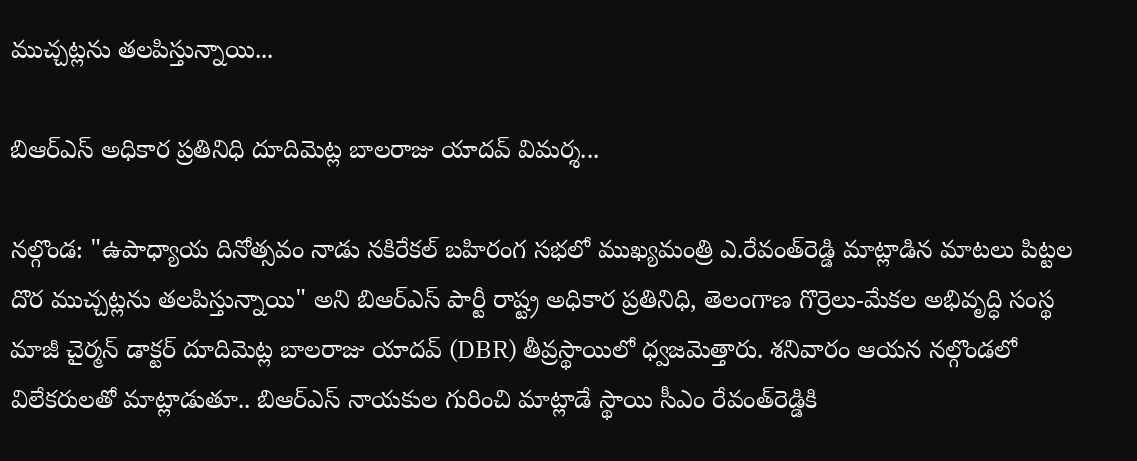ముచ్చట్లను తలపిస్తున్నాయి...

బిఆర్ఎస్ అధికార ప్రతినిధి దూదిమెట్ల బాలరాజు యాదవ్ విమర్శ...

నల్గొండ: "ఉపాధ్యాయ దినోత్సవం నాడు నకిరేకల్ బహిరంగ సభలో ముఖ్యమంత్రి ఎ.రేవంత్‌రెడ్డి మాట్లాడిన మాటలు పిట్టల దొర ముచ్చట్లను తలపిస్తున్నాయి" అని బిఆర్ఎస్ పార్టీ రాష్ట్ర అధికార ప్రతినిధి, తెలంగాణ గొర్రెలు-మేకల అభివృద్ధి సంస్థ మాజీ చైర్మన్ డాక్టర్ దూదిమెట్ల బాలరాజు యాదవ్ (DBR) తీవ్రస్థాయిలో ధ్వజమెత్తారు. శనివారం ఆయన నల్గొండలో విలేకరులతో మాట్లాడుతూ.. బిఆర్ఎస్ నాయకుల గురించి మాట్లాడే స్థాయి సీఎం రేవంత్‌రెడ్డికి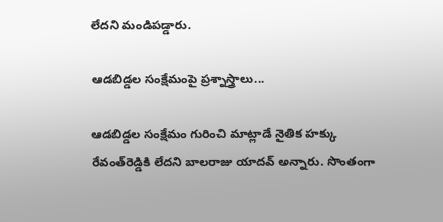లేదని మండిపడ్డారు.

ఆడబిడ్డల సంక్షేమంపై ప్రశ్నాస్త్రాలు...

ఆడబిడ్డల సంక్షేమం గురించి మాట్లాడే నైతిక హక్కు రేవంత్‌రెడ్డికి లేదని బాలరాజు యాదవ్ అన్నారు. సొంతంగా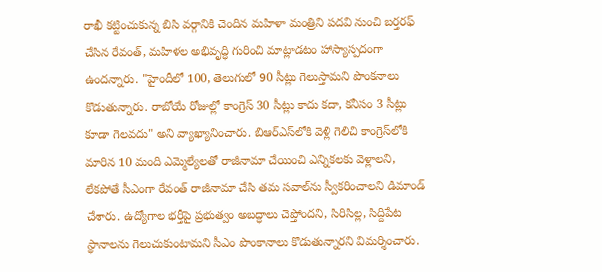రాఖీ కట్టించుకున్న బిసి వర్గానికి చెందిన మహిళా మంత్రిని పదవి నుంచి బర్తరఫ్ చేసిన రేవంత్, మహిళల అభివృద్ధి గురించి మాట్లాడటం హాస్యాస్పదంగా ఉందన్నారు. "హైందీలో 100, తెలుగులో 90 సీట్లు గెలుస్తామని పొంకనాలు కొడుతున్నారు. రాబోయే రోజుల్లో కాంగ్రెస్ 30 సీట్లు కాదు కదా, కనీసం 3 సీట్లు కూడా గెలవదు" అని వ్యాఖ్యానించారు. బిఆర్ఎస్‌లోకి వెళ్లి గెలిచి కాంగ్రెస్‌లోకి మారిన 10 మంది ఎమ్మెల్యేలతో రాజీనామా చేయించి ఎన్నికలకు వెళ్లాలని, లేకపోతే సీఎంగా రేవంత్ రాజీనామా చేసి తమ సవాల్‌ను స్వీకరించాలని డిమాండ్ చేశారు. ఉద్యోగాల భర్తీపై ప్రభుత్వం అబద్ధాలు చెప్తోందని, సిరిసిల్ల, సిద్దిపేట స్థానాలను గెలుచుకుంటామని సీఎం పొంకానాలు కొడుతున్నారని విమర్శించారు.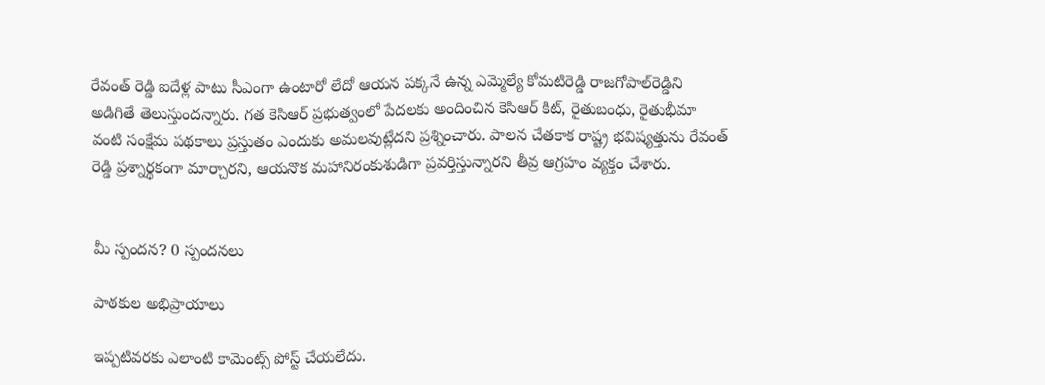రేవంత్ రెడ్డి ఐదేళ్ల పాటు సీఎంగా ఉంటారో లేదో ఆయన పక్కనే ఉన్న ఎమ్మెల్యే కోమటిరెడ్డి రాజగోపాల్‌రెడ్డిని అడిగితే తెలుస్తుందన్నారు. గత కెసిఆర్ ప్రభుత్వంలో పేదలకు అందించిన కెసిఆర్ కిట్, రైతుబంధు, రైతుభీమా వంటి సంక్షేమ పథకాలు ప్రస్తుతం ఎందుకు అమలవుట్లేదని ప్రశ్నించారు. పాలన చేతకాక రాష్ట్ర భవిష్యత్తును రేవంత్ రెడ్డి ప్రశ్నార్థకంగా మార్చారని, ఆయనొక మహానిరంకుశుడిగా ప్రవర్తిస్తున్నారని తీవ్ర ఆగ్రహం వ్యక్తం చేశారు.


మీ స్పందన? 0 స్పందనలు

పాఠకుల అభిప్రాయాలు

ఇప్పటివరకు ఎలాంటి కామెంట్స్ పోస్ట్ చేయలేదు.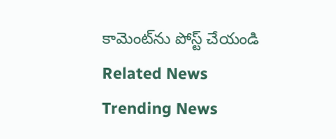కామెంట్‌ను పోస్ట్ చేయండి
Related News
Trending News